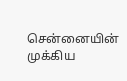சென்னையின் முக்கிய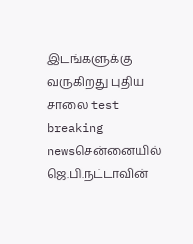இடங்களுக்கு வருகிறது புதிய சாலை test breaking newsசென்னையில் ஜெ.பி.நட்டாவின்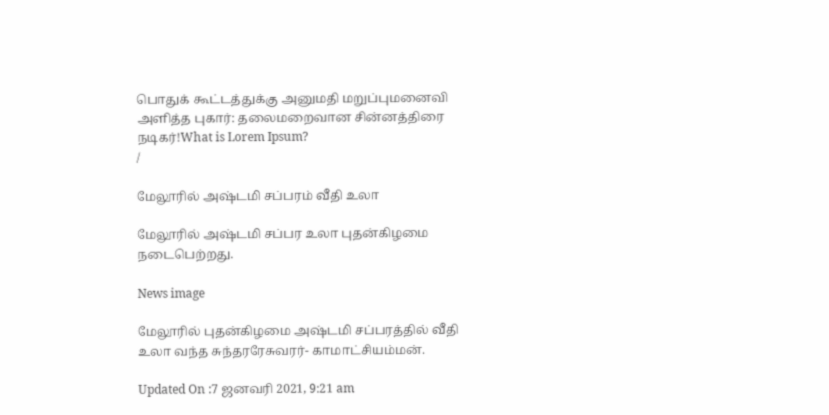பொதுக் கூட்டத்துக்கு அனுமதி மறுப்புமனைவி அளித்த புகார்: தலைமறைவான சின்னத்திரை நடிகர்!What is Lorem Ipsum?
/

மேலூரில் அஷ்டமி சப்பரம் வீதி உலா

மேலூரில் அஷ்டமி சப்பர உலா புதன்கிழமை நடைபெற்றது.

News image

மேலூரில் புதன்கிழமை அஷ்டமி சப்பரத்தில் வீதி உலா வந்த சுந்தரரேசுவரர்- காமாட்சியம்மன்.

Updated On :7 ஜனவரி 2021, 9:21 am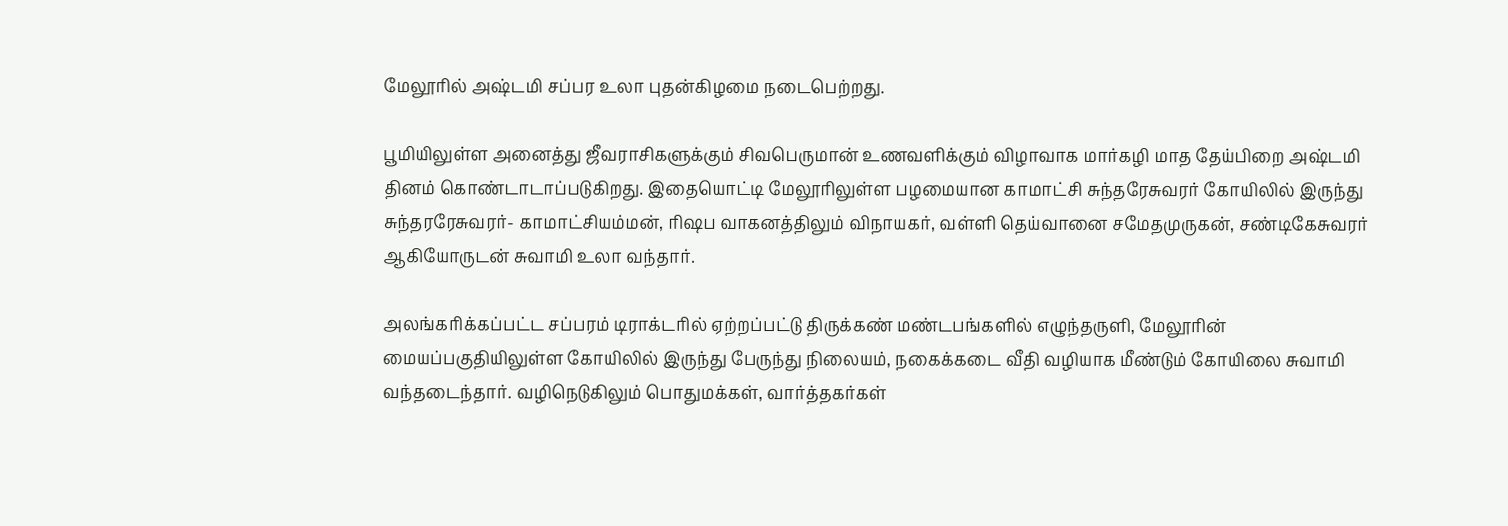மேலூரில் அஷ்டமி சப்பர உலா புதன்கிழமை நடைபெற்றது.

பூமியிலுள்ள அனைத்து ஜீவராசிகளுக்கும் சிவபெருமான் உணவளிக்கும் விழாவாக மார்கழி மாத தேய்பிறை அஷ்டமி தினம் கொண்டாடாப்படுகிறது. இதையொட்டி மேலூரிலுள்ள பழமையான காமாட்சி சுந்தரேசுவரர் கோயிலில் இருந்து சுந்தரரேசுவரர்- காமாட்சியம்மன், ரிஷப வாகனத்திலும் விநாயகர், வள்ளி தெய்வானை சமேதமுருகன், சண்டிகேசுவரர் ஆகியோருடன் சுவாமி உலா வந்தார்.

அலங்கரிக்கப்பட்ட சப்பரம் டிராக்டரில் ஏற்றப்பட்டு திருக்கண் மண்டபங்களில் எழுந்தருளி, மேலூரின் மையப்பகுதியிலுள்ள கோயிலில் இருந்து பேருந்து நிலையம், நகைக்கடை வீதி வழியாக மீண்டும் கோயிலை சுவாமி வந்தடைந்தார். வழிநெடுகிலும் பொதுமக்கள், வார்த்தகர்கள்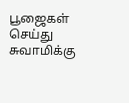பூஜைகள் செய்து சுவாமிக்கு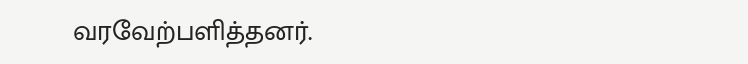வரவேற்பளித்தனர்.